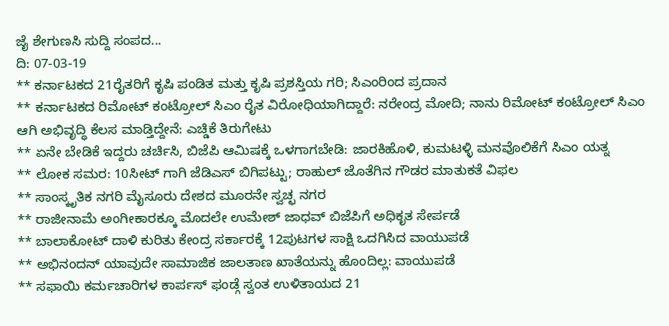ಜೈ ಶೇಗುಣಸಿ ಸುದ್ದಿ ಸಂಪದ...
ದಿ: 07-03-19
** ಕರ್ನಾಟಕದ 21ರೈತರಿಗೆ ಕೃಷಿ ಪಂಡಿತ ಮತ್ತು ಕೃಷಿ ಪ್ರಶಸ್ತಿಯ ಗರಿ; ಸಿಎಂರಿಂದ ಪ್ರದಾನ
** ಕರ್ನಾಟಕದ ರಿಮೋಟ್ ಕಂಟ್ರೋಲ್ ಸಿಎಂ ರೈತ ವಿರೋಧಿಯಾಗಿದ್ದಾರೆ: ನರೇಂದ್ರ ಮೋದಿ; ನಾನು ರಿಮೋಟ್ ಕಂಟ್ರೋಲ್ ಸಿಎಂ ಆಗಿ ಅಭಿವೃದ್ಧಿ ಕೆಲಸ ಮಾಡ್ತಿದ್ದೇನೆ: ಎಚ್ಡಿಕೆ ತಿರುಗೇಟು
** ಏನೇ ಬೇಡಿಕೆ ಇದ್ದರು ಚರ್ಚಿಸಿ, ಬಿಜೆಪಿ ಆಮಿಷಕ್ಕೆ ಒಳಗಾಗಬೇಡಿ: ಜಾರಕಿಹೊಳಿ, ಕುಮಟಳ್ಳಿ ಮನವೊಲಿಕೆಗೆ ಸಿಎಂ ಯತ್ನ
** ಲೋಕ ಸಮರ: 10ಸೀಟ್ ಗಾಗಿ ಜೆಡಿಎಸ್ ಬಿಗಿಪಟ್ಟು; ರಾಹುಲ್ ಜೊತೆಗಿನ ಗೌಡರ ಮಾತುಕತೆ ವಿಫಲ
** ಸಾಂಸ್ಕೃತಿಕ ನಗರಿ ಮೈಸೂರು ದೇಶದ ಮೂರನೇ ಸ್ವಚ್ಛ ನಗರ
** ರಾಜೀನಾಮೆ ಅಂಗೀಕಾರಕ್ಕೂ ಮೊದಲೇ ಉಮೇಶ್ ಜಾಧವ್ ಬಿಜೆಪಿಗೆ ಅಧಿಕೃತ ಸೇರ್ಪಡೆ
** ಬಾಲಾಕೋಟ್ ದಾಳಿ ಕುರಿತು ಕೇಂದ್ರ ಸರ್ಕಾರಕ್ಕೆ 12ಪುಟಗಳ ಸಾಕ್ಷಿ ಒದಗಿಸಿದ ವಾಯುಪಡೆ
** ಅಭಿನಂದನ್ ಯಾವುದೇ ಸಾಮಾಜಿಕ ಜಾಲತಾಣ ಖಾತೆಯನ್ನು ಹೊಂದಿಲ್ಲ: ವಾಯುಪಡೆ
** ಸಫಾಯಿ ಕರ್ಮಚಾರಿಗಳ ಕಾರ್ಪಸ್ ಫಂಡ್ಗೆ ಸ್ವಂತ ಉಳಿತಾಯದ 21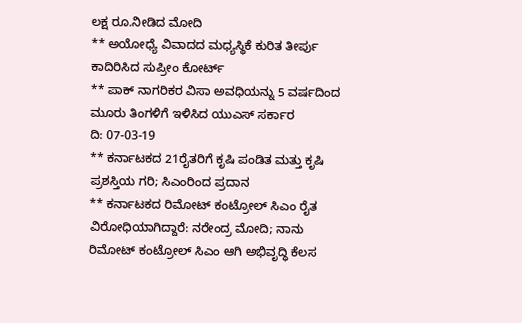ಲಕ್ಷ ರೂ.ನೀಡಿದ ಮೋದಿ
** ಅಯೋಧ್ಯೆ ವಿವಾದದ ಮಧ್ಯಸ್ಥಿಕೆ ಕುರಿತ ತೀರ್ಪು ಕಾದಿರಿಸಿದ ಸುಪ್ರೀಂ ಕೋರ್ಟ್
** ಪಾಕ್ ನಾಗರಿಕರ ವಿಸಾ ಅವಧಿಯನ್ನು 5 ವರ್ಷದಿಂದ ಮೂರು ತಿಂಗಳಿಗೆ ಇಳಿಸಿದ ಯುಎಸ್ ಸರ್ಕಾರ
ದಿ: 07-03-19
** ಕರ್ನಾಟಕದ 21ರೈತರಿಗೆ ಕೃಷಿ ಪಂಡಿತ ಮತ್ತು ಕೃಷಿ ಪ್ರಶಸ್ತಿಯ ಗರಿ; ಸಿಎಂರಿಂದ ಪ್ರದಾನ
** ಕರ್ನಾಟಕದ ರಿಮೋಟ್ ಕಂಟ್ರೋಲ್ ಸಿಎಂ ರೈತ ವಿರೋಧಿಯಾಗಿದ್ದಾರೆ: ನರೇಂದ್ರ ಮೋದಿ; ನಾನು ರಿಮೋಟ್ ಕಂಟ್ರೋಲ್ ಸಿಎಂ ಆಗಿ ಅಭಿವೃದ್ಧಿ ಕೆಲಸ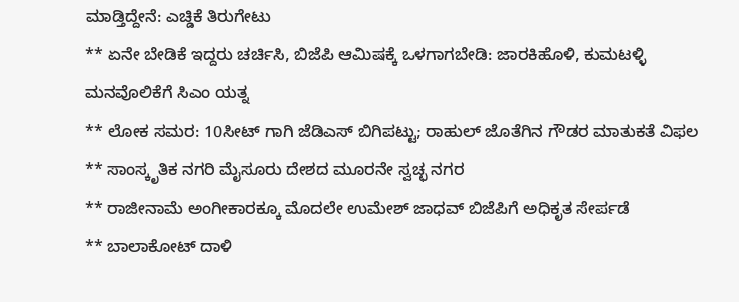ಮಾಡ್ತಿದ್ದೇನೆ: ಎಚ್ಡಿಕೆ ತಿರುಗೇಟು
** ಏನೇ ಬೇಡಿಕೆ ಇದ್ದರು ಚರ್ಚಿಸಿ, ಬಿಜೆಪಿ ಆಮಿಷಕ್ಕೆ ಒಳಗಾಗಬೇಡಿ: ಜಾರಕಿಹೊಳಿ, ಕುಮಟಳ್ಳಿ ಮನವೊಲಿಕೆಗೆ ಸಿಎಂ ಯತ್ನ
** ಲೋಕ ಸಮರ: 10ಸೀಟ್ ಗಾಗಿ ಜೆಡಿಎಸ್ ಬಿಗಿಪಟ್ಟು; ರಾಹುಲ್ ಜೊತೆಗಿನ ಗೌಡರ ಮಾತುಕತೆ ವಿಫಲ
** ಸಾಂಸ್ಕೃತಿಕ ನಗರಿ ಮೈಸೂರು ದೇಶದ ಮೂರನೇ ಸ್ವಚ್ಛ ನಗರ
** ರಾಜೀನಾಮೆ ಅಂಗೀಕಾರಕ್ಕೂ ಮೊದಲೇ ಉಮೇಶ್ ಜಾಧವ್ ಬಿಜೆಪಿಗೆ ಅಧಿಕೃತ ಸೇರ್ಪಡೆ
** ಬಾಲಾಕೋಟ್ ದಾಳಿ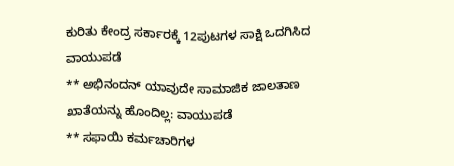ಕುರಿತು ಕೇಂದ್ರ ಸರ್ಕಾರಕ್ಕೆ 12ಪುಟಗಳ ಸಾಕ್ಷಿ ಒದಗಿಸಿದ ವಾಯುಪಡೆ
** ಅಭಿನಂದನ್ ಯಾವುದೇ ಸಾಮಾಜಿಕ ಜಾಲತಾಣ ಖಾತೆಯನ್ನು ಹೊಂದಿಲ್ಲ: ವಾಯುಪಡೆ
** ಸಫಾಯಿ ಕರ್ಮಚಾರಿಗಳ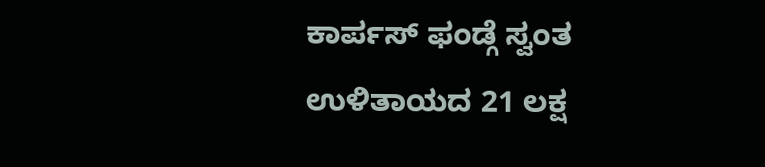ಕಾರ್ಪಸ್ ಫಂಡ್ಗೆ ಸ್ವಂತ ಉಳಿತಾಯದ 21 ಲಕ್ಷ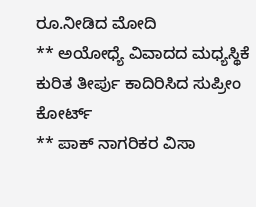ರೂ.ನೀಡಿದ ಮೋದಿ
** ಅಯೋಧ್ಯೆ ವಿವಾದದ ಮಧ್ಯಸ್ಥಿಕೆ ಕುರಿತ ತೀರ್ಪು ಕಾದಿರಿಸಿದ ಸುಪ್ರೀಂ ಕೋರ್ಟ್
** ಪಾಕ್ ನಾಗರಿಕರ ವಿಸಾ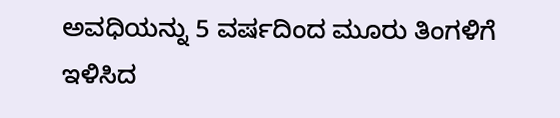ಅವಧಿಯನ್ನು 5 ವರ್ಷದಿಂದ ಮೂರು ತಿಂಗಳಿಗೆ ಇಳಿಸಿದ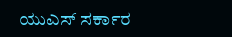ಯುಎಸ್ ಸರ್ಕಾರ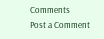Comments
Post a Comment